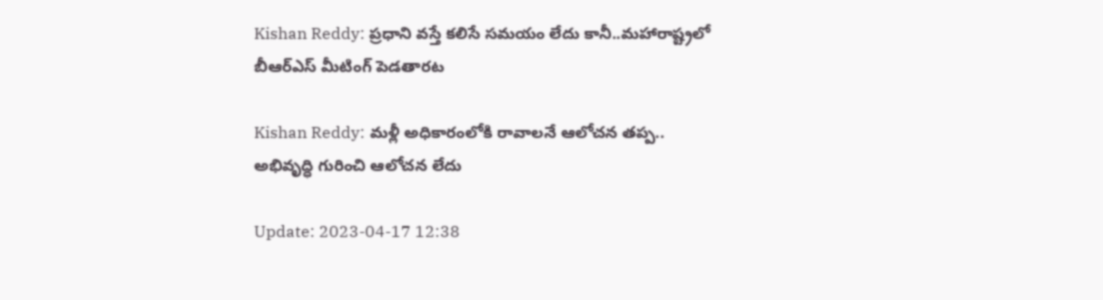Kishan Reddy: ప్రధాని వస్తే కలిసే సమయం లేదు కానీ..మహారాష్ట్రలో బీఆర్ఎస్ మీటింగ్ పెడతారట

Kishan Reddy: మళ్లీ అధికారంలోకి రావాలనే ఆలోచన తప్ప.. అభివృద్ధి గురించి ఆలోచన లేదు

Update: 2023-04-17 12:38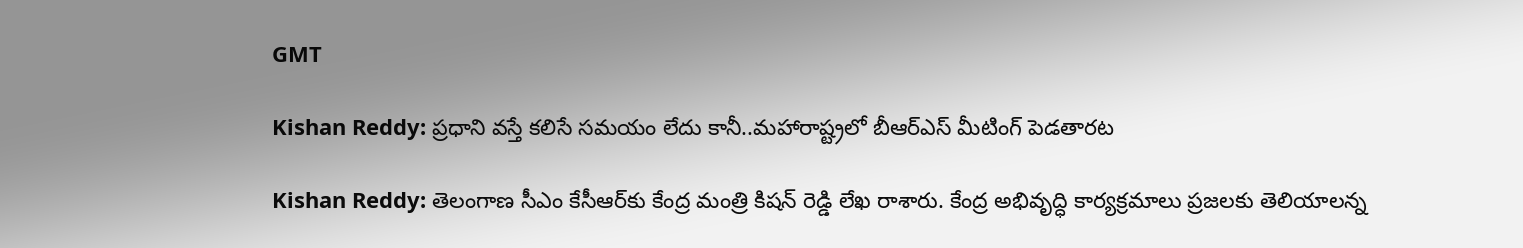GMT

Kishan Reddy: ప్రధాని వస్తే కలిసే సమయం లేదు కానీ..మహారాష్ట్రలో బీఆర్ఎస్ మీటింగ్ పెడతారట

Kishan Reddy: తెలంగాణ సీఎం కేసీఆర్‌కు కేంద్ర మంత్రి కిషన్‌ రెడ్డి లేఖ రాశారు. కేంద్ర అభివృద్ధి కార్యక్రమాలు ప్రజలకు తెలియాలన్న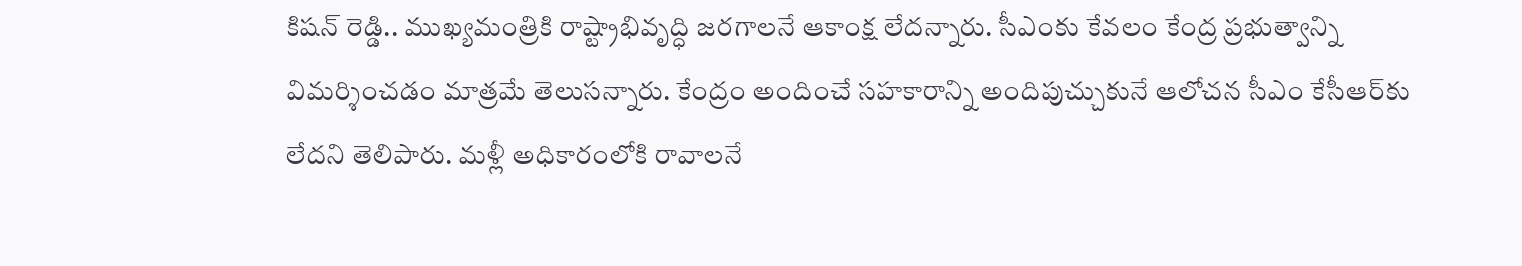కిషన్ రెడ్డి.. ముఖ్యమంత్రికి రాష్ట్రాభివృద్ధి జరగాలనే ఆకాంక్ష లేదన్నారు. సీఎంకు కేవలం కేంద్ర ప్రభుత్వాన్ని విమర్శించడం మాత్రమే తెలుసన్నారు. కేంద్రం అందించే సహకారాన్ని అందిపుచ్చుకునే ఆలోచన సీఎం కేసీఆర్‌కు లేదని తెలిపారు. మళ్లీ అధికారంలోకి రావాలనే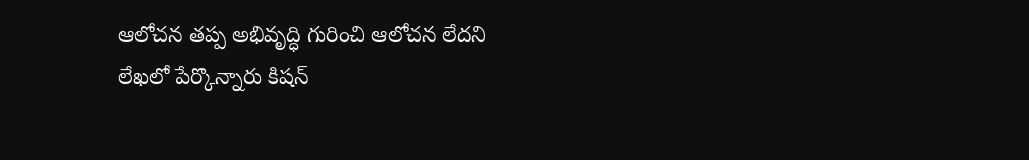ఆలోచన తప్ప అభివృద్ధి గురించి ఆలోచన లేదని లేఖలో పేర్కొన్నారు కిషన్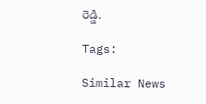రెడ్డి.

Tags:

Similar News